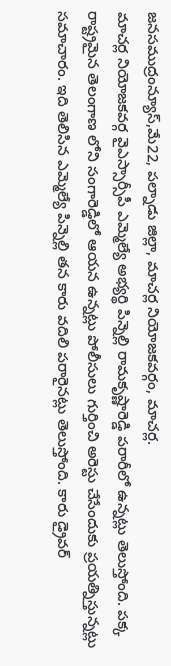జనసముద్రంన్యూస్,మే22, పల్నాడు జిల్లా, మాచర్ల నియోజకవర్గం, మాచర్ల.
మాచర్ల నియోజకవర్గ వైఎస్సార్సీపీ ఎమ్మెల్యే అభ్యర్థి పిన్నెల్లి రామకృష్ణారెడ్డి పరారీలో ఉన్నట్లు తెలుస్తోంది. పక్క రాష్ట్రమైన తెలంగాణ లోని సంగారెడ్డిలో ఆయన ఉన్నట్లు పోలీసులు గుర్తించి అరెస్టు చేసేందుకు ప్రయత్నిస్తున్నట్లు సమాచారం. ఇది తెలిసిన ఎమ్మెల్యే పిన్నెల్లి తన కారు వదిలి పరారైనట్లు తెలుస్తోంది. కారు డ్రైవర్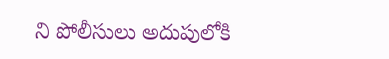ని పోలీసులు అదుపులోకి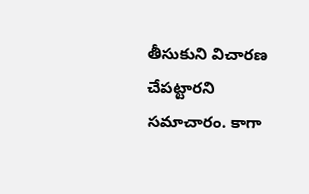తీసుకుని విచారణ చేపట్టారని సమాచారం. కాగా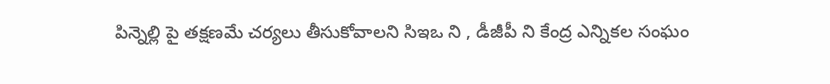పిన్నెల్లి పై తక్షణమే చర్యలు తీసుకోవాలని సిఇఒ ని , డీజీపీ ని కేంద్ర ఎన్నికల సంఘం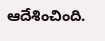ఆదేశించింది.